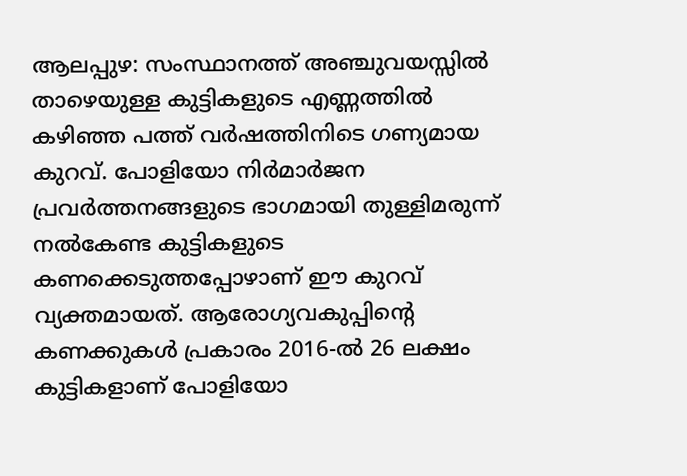ആലപ്പുഴ: സംസ്ഥാനത്ത് അഞ്ചുവയസ്സിൽ താഴെയുള്ള കുട്ടികളുടെ എണ്ണത്തിൽ കഴിഞ്ഞ പത്ത് വർഷത്തിനിടെ ഗണ്യമായ കുറവ്. പോളിയോ നിർമാർജന പ്രവർത്തനങ്ങളുടെ ഭാഗമായി തുള്ളിമരുന്ന് നൽകേണ്ട കുട്ടികളുടെ കണക്കെടുത്തപ്പോഴാണ് ഈ കുറവ് വ്യക്തമായത്. ആരോഗ്യവകുപ്പിന്റെ കണക്കുകൾ പ്രകാരം 2016-ൽ 26 ലക്ഷം കുട്ടികളാണ് പോളിയോ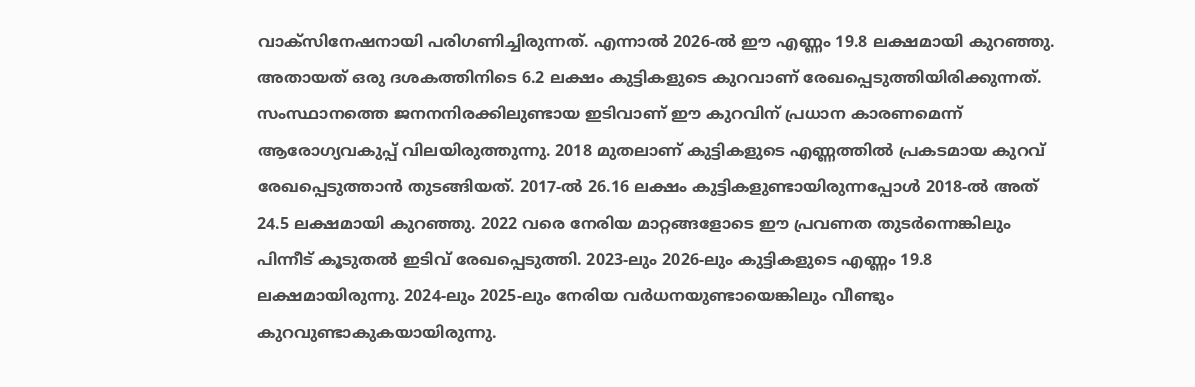വാക്സിനേഷനായി പരിഗണിച്ചിരുന്നത്. എന്നാൽ 2026-ൽ ഈ എണ്ണം 19.8 ലക്ഷമായി കുറഞ്ഞു. അതായത് ഒരു ദശകത്തിനിടെ 6.2 ലക്ഷം കുട്ടികളുടെ കുറവാണ് രേഖപ്പെടുത്തിയിരിക്കുന്നത്.
സംസ്ഥാനത്തെ ജനനനിരക്കിലുണ്ടായ ഇടിവാണ് ഈ കുറവിന് പ്രധാന കാരണമെന്ന് ആരോഗ്യവകുപ്പ് വിലയിരുത്തുന്നു. 2018 മുതലാണ് കുട്ടികളുടെ എണ്ണത്തിൽ പ്രകടമായ കുറവ് രേഖപ്പെടുത്താൻ തുടങ്ങിയത്. 2017-ൽ 26.16 ലക്ഷം കുട്ടികളുണ്ടായിരുന്നപ്പോൾ 2018-ൽ അത് 24.5 ലക്ഷമായി കുറഞ്ഞു. 2022 വരെ നേരിയ മാറ്റങ്ങളോടെ ഈ പ്രവണത തുടർന്നെങ്കിലും പിന്നീട് കൂടുതൽ ഇടിവ് രേഖപ്പെടുത്തി. 2023-ലും 2026-ലും കുട്ടികളുടെ എണ്ണം 19.8 ലക്ഷമായിരുന്നു. 2024-ലും 2025-ലും നേരിയ വർധനയുണ്ടായെങ്കിലും വീണ്ടും കുറവുണ്ടാകുകയായിരുന്നു.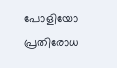പോളിയോ പ്രതിരോധ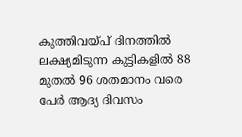കുത്തിവയ്പ് ദിനത്തിൽ ലക്ഷ്യമിടുന്ന കുട്ടികളിൽ 88 മുതൽ 96 ശതമാനം വരെ പേർ ആദ്യ ദിവസം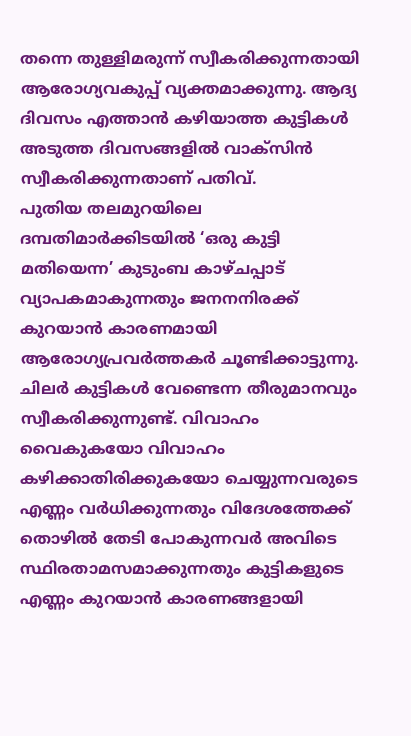തന്നെ തുള്ളിമരുന്ന് സ്വീകരിക്കുന്നതായി ആരോഗ്യവകുപ്പ് വ്യക്തമാക്കുന്നു. ആദ്യ ദിവസം എത്താൻ കഴിയാത്ത കുട്ടികൾ അടുത്ത ദിവസങ്ങളിൽ വാക്സിൻ സ്വീകരിക്കുന്നതാണ് പതിവ്.
പുതിയ തലമുറയിലെ ദമ്പതിമാർക്കിടയിൽ ‘ഒരു കുട്ടി മതിയെന്ന’ കുടുംബ കാഴ്ചപ്പാട് വ്യാപകമാകുന്നതും ജനനനിരക്ക് കുറയാൻ കാരണമായി ആരോഗ്യപ്രവർത്തകർ ചൂണ്ടിക്കാട്ടുന്നു. ചിലർ കുട്ടികൾ വേണ്ടെന്ന തീരുമാനവും സ്വീകരിക്കുന്നുണ്ട്. വിവാഹം വൈകുകയോ വിവാഹം കഴിക്കാതിരിക്കുകയോ ചെയ്യുന്നവരുടെ എണ്ണം വർധിക്കുന്നതും വിദേശത്തേക്ക് തൊഴിൽ തേടി പോകുന്നവർ അവിടെ സ്ഥിരതാമസമാക്കുന്നതും കുട്ടികളുടെ എണ്ണം കുറയാൻ കാരണങ്ങളായി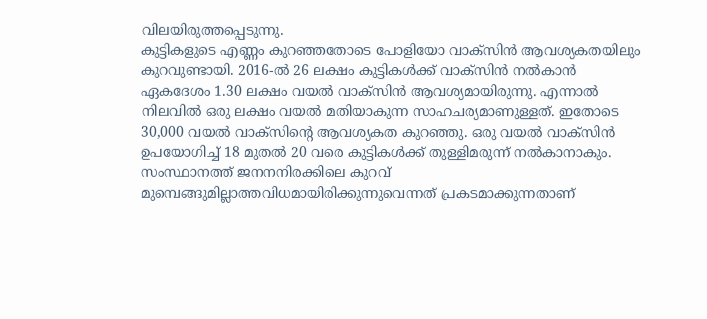വിലയിരുത്തപ്പെടുന്നു.
കുട്ടികളുടെ എണ്ണം കുറഞ്ഞതോടെ പോളിയോ വാക്സിൻ ആവശ്യകതയിലും കുറവുണ്ടായി. 2016-ൽ 26 ലക്ഷം കുട്ടികൾക്ക് വാക്സിൻ നൽകാൻ ഏകദേശം 1.30 ലക്ഷം വയൽ വാക്സിൻ ആവശ്യമായിരുന്നു. എന്നാൽ നിലവിൽ ഒരു ലക്ഷം വയൽ മതിയാകുന്ന സാഹചര്യമാണുള്ളത്. ഇതോടെ 30,000 വയൽ വാക്സിന്റെ ആവശ്യകത കുറഞ്ഞു. ഒരു വയൽ വാക്സിൻ ഉപയോഗിച്ച് 18 മുതൽ 20 വരെ കുട്ടികൾക്ക് തുള്ളിമരുന്ന് നൽകാനാകും.
സംസ്ഥാനത്ത് ജനനനിരക്കിലെ കുറവ് മുമ്പെങ്ങുമില്ലാത്തവിധമായിരിക്കുന്നുവെന്നത് പ്രകടമാക്കുന്നതാണ്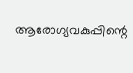ആരോഗ്യവകുപ്പിന്റെ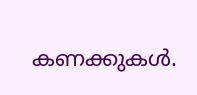കണക്കുകൾ.